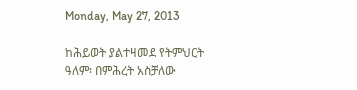Monday, May 27, 2013

ከሕይወት ያልተዛመደ የትምህርት ዓለም፡ በምሕረት አስቻለው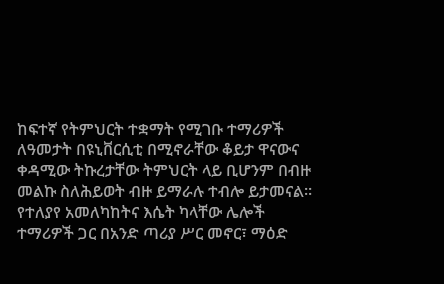ከፍተኛ የትምህርት ተቋማት የሚገቡ ተማሪዎች ለዓመታት በዩኒቨርሲቲ በሚኖራቸው ቆይታ ዋናውና ቀዳሚው ትኩረታቸው ትምህርት ላይ ቢሆንም በብዙ መልኩ ስለሕይወት ብዙ ይማራሉ ተብሎ ይታመናል፡፡ የተለያየ አመለካከትና እሴት ካላቸው ሌሎች ተማሪዎች ጋር በአንድ ጣሪያ ሥር መኖር፣ ማዕድ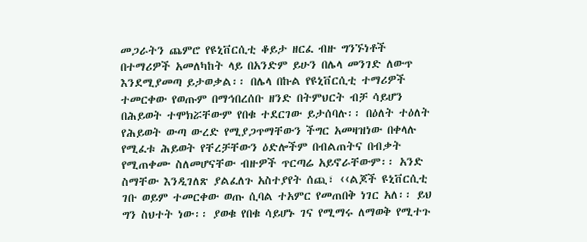መጋራትን ጨምሮ የዩኒቨርሲቲ ቆይታ ዘርፈ ብዙ ግንኙነቶች በተማሪዎች አመለካከት ላይ በአንድም ይሁን በሌላ መንገድ ለውጥ እንደሚያመጣ ይታወቃል፡፡ በሌላ በኩል የዩኒቨርሲቲ ተማሪዎች ተመርቀው የወጡም በማኅበረሰቡ ዘንድ በትምህርት ብቻ ሳይሆን በሕይወት ተሞክሯቸውም የበቁ ተደርገው ይታሰባሉ፡፡ በዕለት ተዕለት የሕይወት ውጣ ውረድ የሚያጋጥማቸውን ችግር አመዛዝነው በቀላሉ የሚፈቱ ሕይወት የቸረቻቸውን ዕድሎችም በብልጠትና በብቃት የሚጠቀሙ ስለመሆናቸው ብዙዎች ጥርጣሬ አይኖራቸውም፡፡ አንድ ስማቸው እንዲገለጽ ያልፈለጉ አስተያየት ሰጪ፣ ‹‹ልጆች ዩኒቨርሲቲ ገቡ ወይም ተመርቀው ወጡ ሲባል ተአምር የመጠበቅ ነገር አለ፡፡ ይህ ግን ስህተት ነው፡፡ ያወቁ የበቁ ሳይሆኑ ገና የሚማሩ ለማወቅ የሚተጉ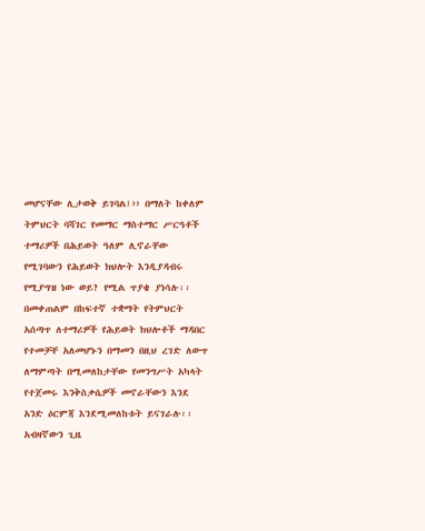መሆናቸው ሊታወቅ ይገባል፤›› በማለት ከቀለም ትምህርት ባሻገር የመማር ማስተማር ሥርዓቶች ተማሪዎች በሕይወት ዓለም ሊኖራቸው የሚገባውን የሕይወት ክህሎት እንዲያዳብሩ የሚያግዝ ነው ወይ? የሚል ጥያቄ ያነሳሉ፡፡ በመቀጠልም በከፍተኛ ተቋማት የትምህርት አሰጣጥ ለተማሪዎች የሕይወት ክህሎቶች ማዳበር የተመቻቸ አለመሆኑን በማመን በዚህ ረገድ ለውጥ ለማምጣት በሚመለከታቸው የመንግሥት አካላት የተጀመሩ እንቅስቃሴዎች መኖራቸውን እንደ አንድ ዕርምጃ እንደሚመለከቱት ይናገራሉ፡፡ አብዛኛውን ጊዜ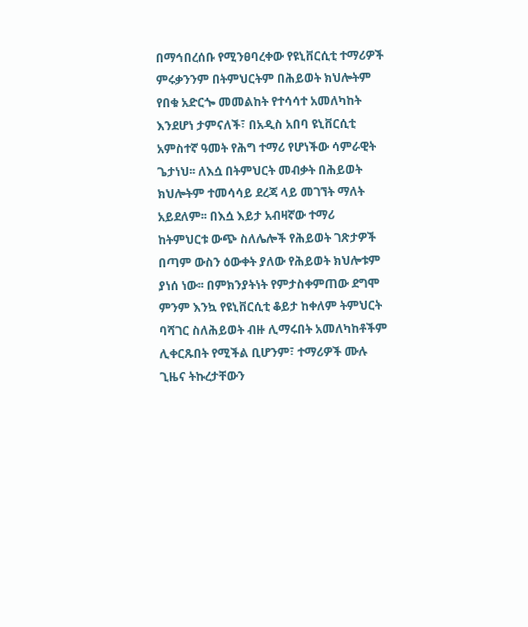በማኅበረሰቡ የሚንፀባረቀው የዩኒቨርሲቲ ተማሪዎች ምሩቃንንም በትምህርትም በሕይወት ክህሎትም የበቁ አድርጐ መመልከት የተሳሳተ አመለካከት እንደሆነ ታምናለች፣ በአዲስ አበባ ዩኒቨርሲቲ አምስተኛ ዓመት የሕግ ተማሪ የሆነችው ሳምራዊት ጌታነህ፡፡ ለእሷ በትምህርት መብቃት በሕይወት ክህሎትም ተመሳሳይ ደረጃ ላይ መገኘት ማለት አይደለም፡፡ በእሷ እይታ አብዛኛው ተማሪ ከትምህርቱ ውጭ ስለሌሎች የሕይወት ገጽታዎች በጣም ውስን ዕውቀት ያለው የሕይወት ክህሎቱም ያነሰ ነው፡፡ በምክንያትነት የምታስቀምጠው ደግሞ ምንም እንኳ የዩኒቨርሲቲ ቆይታ ከቀለም ትምህርት ባሻገር ስለሕይወት ብዙ ሊማሩበት አመለካከቶችም ሊቀርጹበት የሚችል ቢሆንም፣ ተማሪዎች ሙሉ ጊዜና ትኩረታቸውን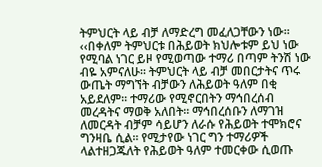ትምህርት ላይ ብቻ ለማድረግ መፈለጋቸውን ነው፡፡ ‹‹በቀለም ትምህርቱ በሕይወት ክህሎቱም ይህ ነው የሚባል ነገር ይዞ የሚወጣው ተማሪ በጣም ትንሽ ነው ብዬ አምናለሁ፡፡ ትምህርት ላይ ብቻ መበርታትና ጥሩ ውጤት ማግኘት ብቻውን ለሕይወት ዓለም በቂ አይደለም፡፡ ተማሪው የሚኖርበትን ማኅበረሰብ መረዳትና ማወቅ አለበት፡፡ ማኅበረሰቡን ለማገዝ ለመርዳት ብቻም ሳይሆን ለራሱ የሕይወት ተሞክሮና ግንዛቤ ሲል፡፡ የሚታየው ነገር ግን ተማሪዎች ላልተዘጋጁለት የሕይወት ዓለም ተመርቀው ሲወጡ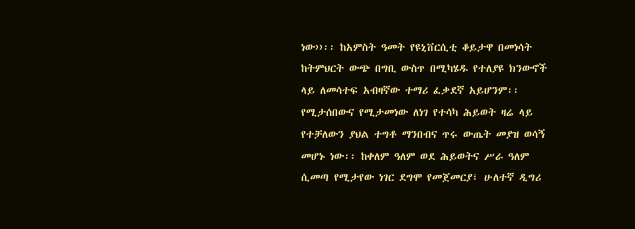ነው››፡፡ ከአምስት ዓመት የዩኒቨርሲቲ ቆይታዋ በመነሳት ከትምህርት ውጭ በግቢ ውስጥ በሚካሄዱ የተለያዩ ክንውኖች ላይ ለመሳተፍ አብዛኛው ተማሪ ፈቃደኛ አይሆንም፡፡ የሚታሰበውና የሚታመነው ለነገ የተሳካ ሕይወት ዛሬ ላይ የተቻለውን ያህል ተግቶ ማንበብና ጥሩ ውጤት መያዝ ወሳኝ መሆኑ ነው፡፡ ከቀለም ዓለም ወደ ሕይወትና ሥራ ዓለም ሲመጣ የሚታየው ነገር ደግሞ የመጀመርያ፣ ሁለተኛ ዲግሪ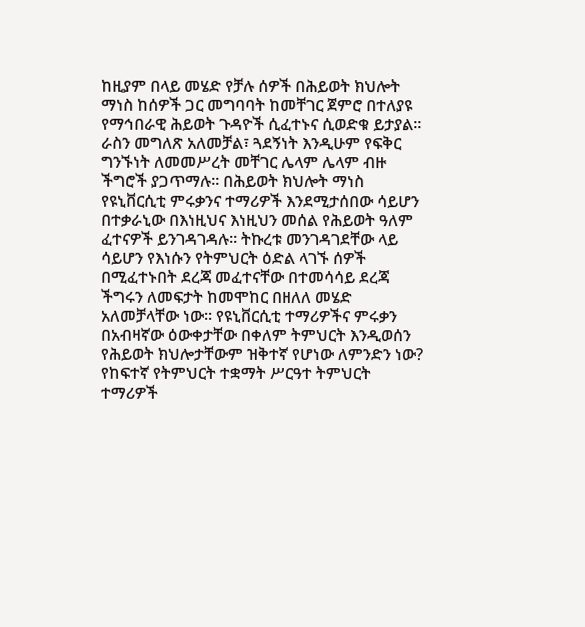ከዚያም በላይ መሄድ የቻሉ ሰዎች በሕይወት ክህሎት ማነስ ከሰዎች ጋር መግባባት ከመቸገር ጀምሮ በተለያዩ የማኅበራዊ ሕይወት ጉዳዮች ሲፈተኑና ሲወድቁ ይታያል፡፡ ራስን መግለጽ አለመቻል፣ ጓደኝነት እንዲሁም የፍቅር ግንኙነት ለመመሥረት መቸገር ሌላም ሌላም ብዙ ችግሮች ያጋጥማሉ፡፡ በሕይወት ክህሎት ማነስ የዩኒቨርሲቲ ምሩቃንና ተማሪዎች እንደሚታሰበው ሳይሆን በተቃራኒው በእነዚህና እነዚህን መሰል የሕይወት ዓለም ፈተናዎች ይንገዳገዳሉ፡፡ ትኩረቱ መንገዳገደቸው ላይ ሳይሆን የእነሱን የትምህርት ዕድል ላገኙ ሰዎች በሚፈተኑበት ደረጃ መፈተናቸው በተመሳሳይ ደረጃ ችግሩን ለመፍታት ከመሞከር በዘለለ መሄድ አለመቻላቸው ነው፡፡ የዩኒቨርሲቲ ተማሪዎችና ምሩቃን በአብዛኛው ዕውቀታቸው በቀለም ትምህርት እንዲወሰን የሕይወት ክህሎታቸውም ዝቅተኛ የሆነው ለምንድን ነው? የከፍተኛ የትምህርት ተቋማት ሥርዓተ ትምህርት ተማሪዎች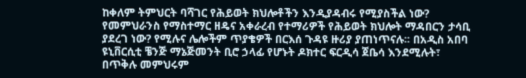ከቀለም ትምህርት ባሻገር የሕይወት ክህሎቶችን እንዲያዳብሩ የሚያስችል ነው? የመምህራንስ የማስተማር ዘዴና አቀራረብ የተማሪዎች የሕይወት ክህሎት ማዳበርን ታሳቢ ያደረገ ነው? የሚሉና ሌሎችም ጥያቄዎች በርእሰ ጉዳዩ ዙሪያ ያጠነጥናሉ፡፡ በአዲስ አበባ ዩኒቨርሲቲ ቼንጅ ማኔጅመንት ቢሮ ኃላፊ የሆኑት ዶክተር ፍርዲሳ ጀቤሳ እንደሚሉት፣ በጥቅሉ መምህሩም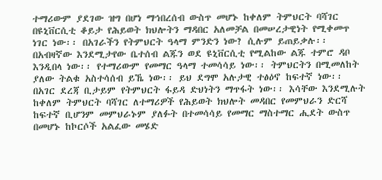ተማሪውም ያደገው ዝግ በሆነ ማኅበረሰብ ውስጥ መሆኑ ከቀለም ትምህርት ባሻገር በዩኒቨርሲቲ ቆይታ የሕይወት ክህሎትን ማዳበር አለመቻል በመሠረታዊነት የሚቀመጥ ነገር ነው፡፡ በአገራችን የትምህርት ዓላማ ምንድን ነው? ሲሉም ይጠይቃሉ፡፡ በአብዛኛው እንደሚታየው ቤተሰብ ልጁን ወደ ዩኒቨርሲቲ የሚልከው ልጁ ተምሮ ዳቦ እንዲበላ ነው፡፡ የተማሪውም የመማር ዓላማ ተመሳሳይ ነው፡፡ ትምህርትን በሚመለከት ያለው ትልቁ አስተሳሰብ ይኼ ነው፡፡ ይህ ደግሞ አሉታዊ ተፅዕኖ ከፍተኛ ነው፡፡ በአገር ደረጃ ቢታይም የትምህርት ፋይዳ ድህነትን ማጥፋት ነው፡፡ እሳቸው እንደሚሉት ከቀለም ትምህርት ባሻገር ለተማሪዎች የሕይወት ክህሎት መዳበር የመምህራን ድርሻ ከፍተኛ ቢሆንም መምህራኑም ያለፉት በተመሳሳይ የመማር ማስተማር ሒደት ውስጥ በመሆኑ ከኮርሶች አልፈው መሄድ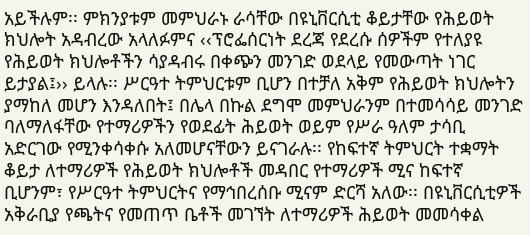አይችሉም፡፡ ምክንያቱም መምህራኑ ራሳቸው በዩኒቨርሲቲ ቆይታቸው የሕይወት ክህሎት አዳብረው አላለፉምና ‹‹ፕሮፌሰርነት ደረጃ የደረሱ ሰዎችም የተለያዩ የሕይወት ክህሎቶችን ሳያዳብሩ በቀጭን መንገድ ወደላይ የመውጣት ነገር ይታያል፤›› ይላሉ፡፡ ሥርዓተ ትምህርቱም ቢሆን በተቻለ አቅም የሕይወት ክህሎትን ያማከለ መሆን እንዳለበት፤ በሌላ በኩል ደግሞ መምህራንም በተመሳሳይ መንገድ ባለማለፋቸው የተማሪዎችን የወደፊት ሕይወት ወይም የሥራ ዓለም ታሳቢ አድርገው የሚንቀሳቀሱ አለመሆናቸውን ይናገራሉ፡፡ የከፍተኛ ትምህርት ተቋማት ቆይታ ለተማሪዎች የሕይወት ክህሎቶች መዳበር የተማሪዎች ሚና ከፍተኛ ቢሆንም፣ የሥርዓተ ትምህርትና የማኅበረሰቡ ሚናም ድርሻ አለው፡፡ በዩኒቨርሲቲዎች አቅራቢያ የጫትና የመጠጥ ቤቶች መገኘት ለተማሪዎች ሕይወት መመሳቀል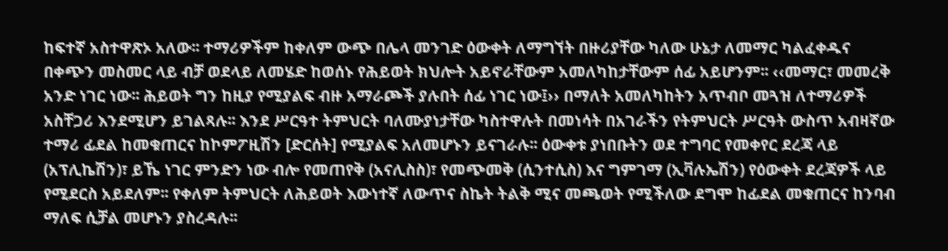ከፍተኛ አስተዋጽኦ አለው፡፡ ተማሪዎችም ከቀለም ውጭ በሌላ መንገድ ዕውቀት ለማግኘት በዙሪያቸው ካለው ሁኔታ ለመማር ካልፈቀዱና በቀጭን መስመር ላይ ብቻ ወደላይ ለመሄድ ከወሰኑ የሕይወት ክህሎት አይኖራቸውም አመለካከታቸውም ሰፊ አይሆንም፡፡ ‹‹መማር፣ መመረቅ አንድ ነገር ነው፡፡ ሕይወት ግን ከዚያ የሚያልፍ ብዙ አማራጮች ያሉበት ሰፊ ነገር ነው፤›› በማለት አመለካከትን አጥብቦ መጓዝ ለተማሪዎች አስቸጋሪ እንደሚሆን ይገልጻሉ፡፡ እንደ ሥርዓተ ትምህርት ባለሙያነታቸው ካስተዋሉት በመነሳት በአገራችን የትምህርት ሥርዓት ውስጥ አብዛኛው ተማሪ ፊደል ከመቁጠርና ከኮምፖዚሽን [ድርሰት] የሚያልፍ አለመሆኑን ይናገራሉ፡፡ ዕውቀቱ ያነበቡትን ወደ ተግባር የመቀየር ደረጃ ላይ (አፕሊኬሽን)፣ ይኼ ነገር ምንድን ነው ብሎ የመጠየቅ (አናሊስስ)፣ የመጭመቅ (ሲንተሲስ) እና ግምገማ (ኢቫሉኤሽን) የዕውቀት ደረጃዎች ላይ የሚደርስ አይደለም፡፡ የቀለም ትምህርት ለሕይወት እውነተኛ ለውጥና ስኬት ትልቅ ሚና መጫወት የሚችለው ደግሞ ከፊደል መቁጠርና ከንባብ ማለፍ ሲቻል መሆኑን ያስረዳሉ፡፡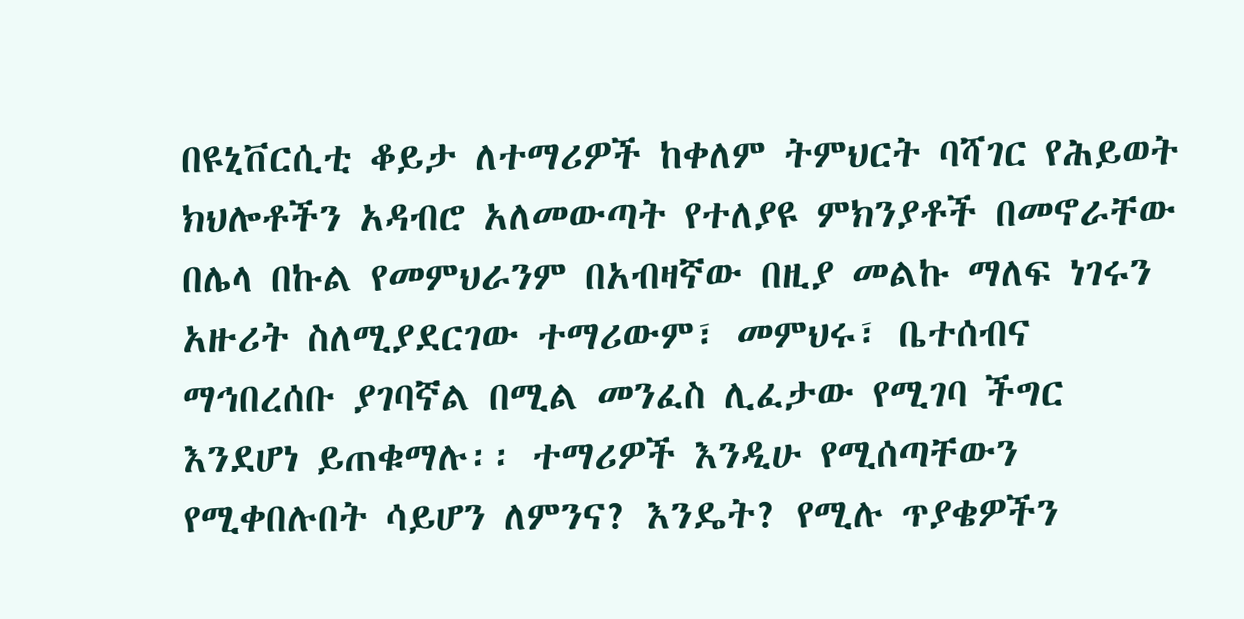በዩኒቨርሲቲ ቆይታ ለተማሪዎች ከቀለም ትምህርት ባሻገር የሕይወት ክህሎቶችን አዳብሮ አለመውጣት የተለያዩ ምክንያቶች በመኖራቸው በሌላ በኩል የመምህራንም በአብዛኛው በዚያ መልኩ ማለፍ ነገሩን አዙሪት ስለሚያደርገው ተማሪውም፣ መምህሩ፣ ቤተሰብና ማኅበረሰቡ ያገባኛል በሚል መንፈስ ሊፈታው የሚገባ ችግር እንደሆነ ይጠቁማሉ፡፡ ተማሪዎች እንዲሁ የሚሰጣቸውን የሚቀበሉበት ሳይሆን ለምንና? እንዴት? የሚሉ ጥያቄዎችን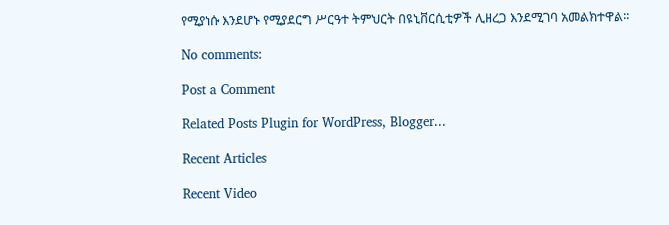የሚያነሱ እንደሆኑ የሚያደርግ ሥርዓተ ትምህርት በዩኒቨርሲቲዎች ሊዘረጋ እንደሚገባ አመልክተዋል፡፡

No comments:

Post a Comment

Related Posts Plugin for WordPress, Blogger...

Recent Articles

Recent Video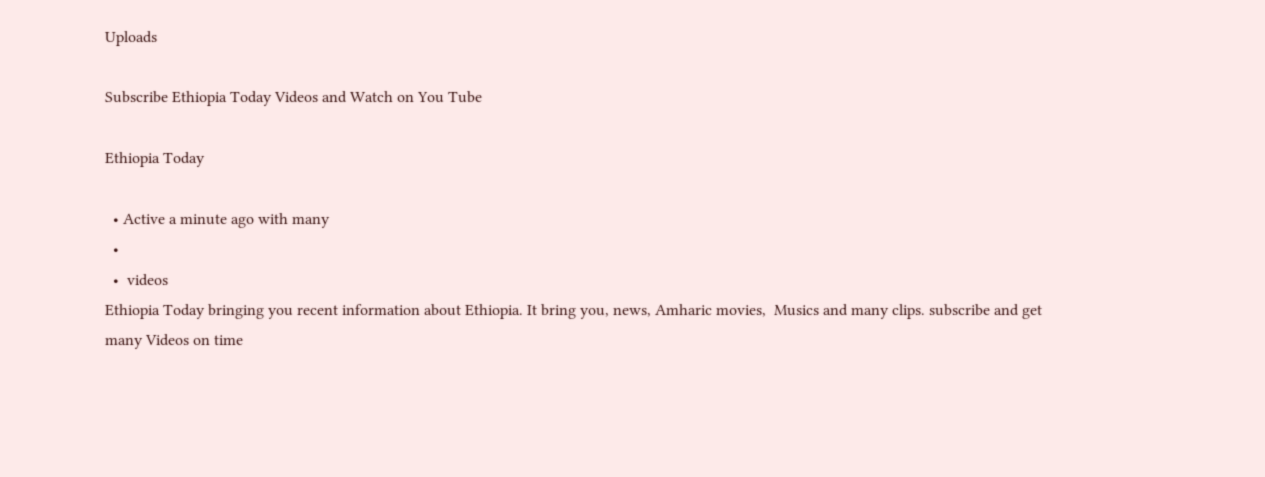Uploads

Subscribe Ethiopia Today Videos and Watch on You Tube

Ethiopia Today

  • Active a minute ago with many
  •
  •  videos
Ethiopia Today bringing you recent information about Ethiopia. It bring you, news, Amharic movies,  Musics and many clips. subscribe and get many Videos on time